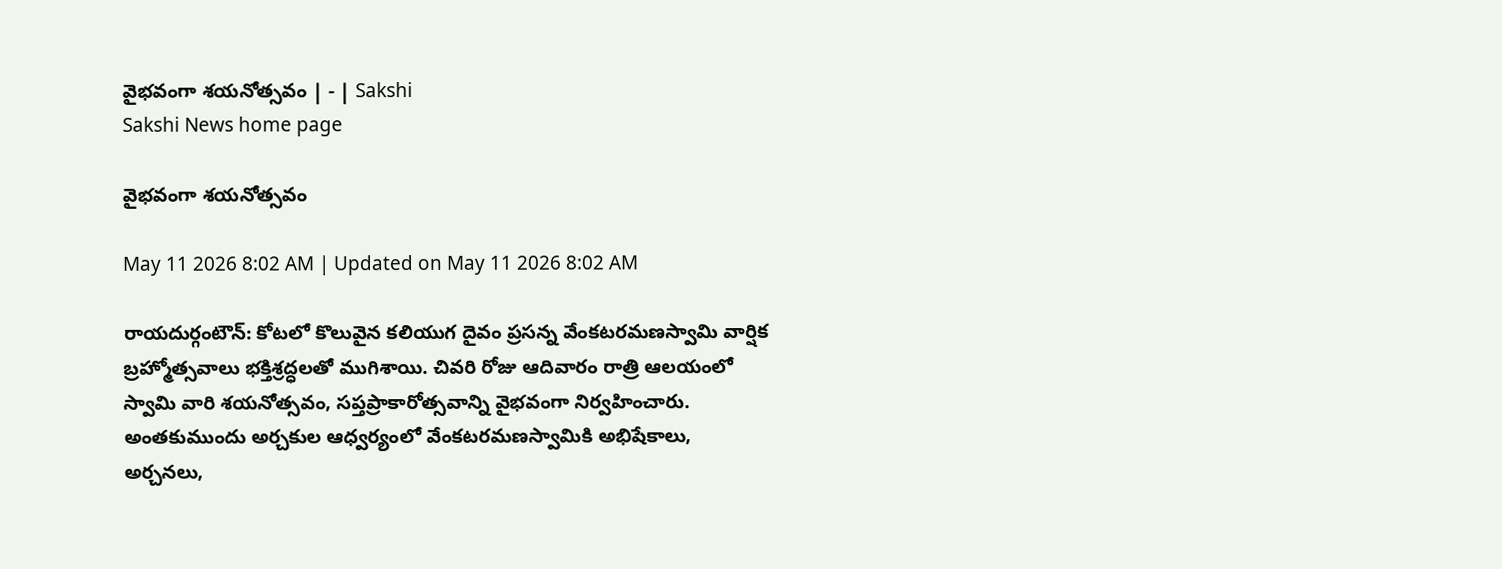వైభవంగా శయనోత్సవం | - | Sakshi
Sakshi News home page

వైభవంగా శయనోత్సవం

May 11 2026 8:02 AM | Updated on May 11 2026 8:02 AM

రాయదుర్గంటౌన్‌: కోటలో కొలువైన కలియుగ దైవం ప్రసన్న వేంకటరమణస్వామి వార్షిక బ్రహ్మోత్సవాలు భక్తిశ్రద్ధలతో ముగిశాయి. చివరి రోజు ఆదివారం రాత్రి ఆలయంలో స్వామి వారి శయనోత్సవం, సప్తప్రాకారోత్సవాన్ని వైభవంగా నిర్వహించారు. అంతకుముందు అర్చకుల ఆధ్వర్యంలో వేంకటరమణస్వామికి అభిషేకాలు, అర్చనలు,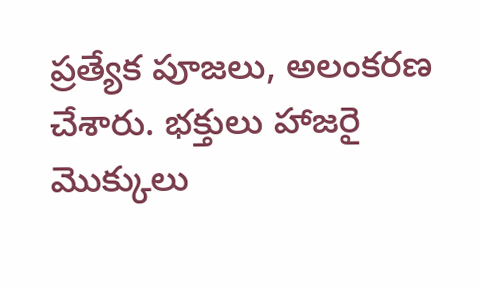ప్రత్యేక పూజలు, అలంకరణ చేశారు. భక్తులు హాజరై మొక్కులు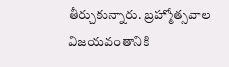తీర్చుకున్నారు. బ్రహ్మోత్సవాల విజయవంతానికి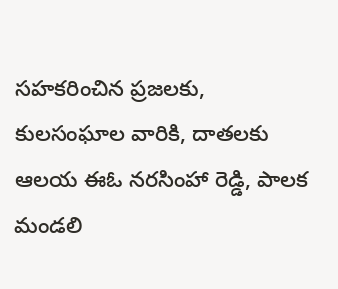సహకరించిన ప్రజలకు, కులసంఘాల వారికి, దాతలకు ఆలయ ఈఓ నరసింహా రెడ్డి, పాలక మండలి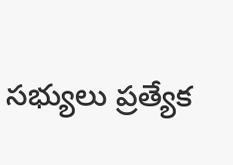సభ్యులు ప్రత్యేక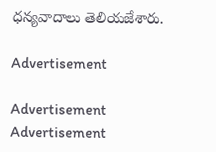ధన్యవాదాలు తెలియజేశారు.

Advertisement

Advertisement
Advertisement